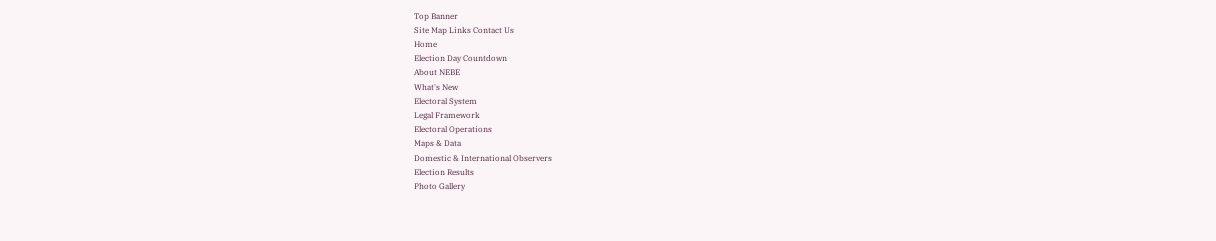Top Banner
Site Map Links Contact Us
Home
Election Day Countdown
About NEBE
What's New
Electoral System
Legal Framework
Electoral Operations
Maps & Data
Domestic & International Observers
Election Results
Photo Gallery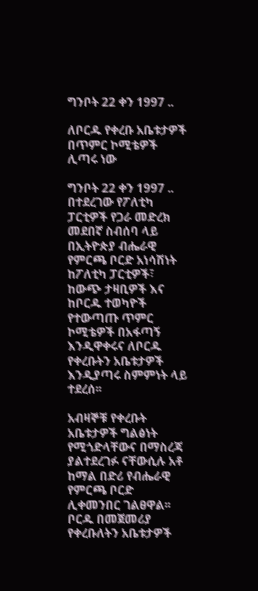ግንቦት 22 ቀን 1997 ..

ለቦርዱ የቀረቡ አቤቱታዎች በጥምር ኮሚቴዎች ሊጣሩ ነው

ግንቦት 22 ቀን 1997 .. በተደረገው የፖለቲካ ፓርቲዎች የጋራ መድረክ መደበኛ ስብሰባ ላይ በኢትዮጵያ ብሔራዊ የምርጫ ቦርድ አነሳሽነት ከፖለቲካ ፓርቲዎች፣ ከውጭ ታዛቢዎች እና ከቦርዱ ተወካዮች የተውጣጡ ጥምር ኮሚቴዎች በአፋጣኝ እንዲዋቀሩና ለቦርዱ የቀረቡትን አቤቱታዎች እንዲያጣሩ ስምምነት ላይ ተደረሰ፡፡

አብዛኞቹ የቀረቡት አቤቱታዎች ግልፅነት የሚጎድላቸውና በማስረጃ ያልተደረገፉ ናቸውሲሉ አቶ ከማል በድሪ የብሔራዊ የምርጫ ቦርድ ሊቀመንበር ገልፀዋል፡፡  ቦርዱ በመጀመሪያ የቀረቡለትን አቤቱታዎች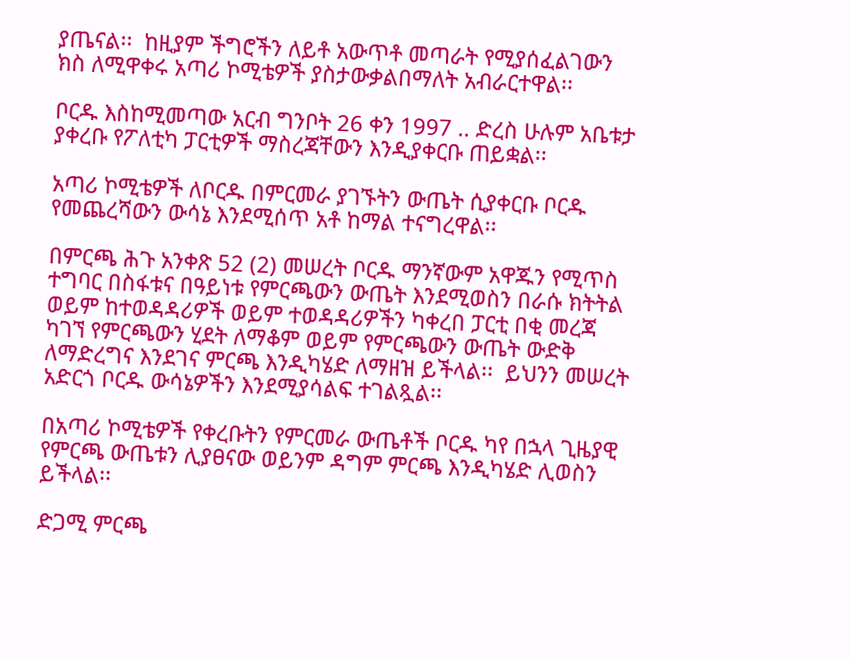ያጤናል፡፡  ከዚያም ችግሮችን ለይቶ አውጥቶ መጣራት የሚያሰፈልገውን ክስ ለሚዋቀሩ አጣሪ ኮሚቴዎች ያስታውቃልበማለት አብራርተዋል፡፡

ቦርዱ እስከሚመጣው አርብ ግንቦት 26 ቀን 1997 .. ድረስ ሁሉም አቤቱታ ያቀረቡ የፖለቲካ ፓርቲዎች ማስረጃቸውን እንዲያቀርቡ ጠይቋል፡፡

አጣሪ ኮሚቴዎች ለቦርዱ በምርመራ ያገኙትን ውጤት ሲያቀርቡ ቦርዱ የመጨረሻውን ውሳኔ እንደሚሰጥ አቶ ከማል ተናግረዋል፡፡

በምርጫ ሕጉ አንቀጽ 52 (2) መሠረት ቦርዱ ማንኛውም አዋጁን የሚጥስ ተግባር በስፋቱና በዓይነቱ የምርጫውን ውጤት እንደሚወስን በራሱ ክትትል ወይም ከተወዳዳሪዎች ወይም ተወዳዳሪዎችን ካቀረበ ፓርቲ በቂ መረጃ ካገኘ የምርጫውን ሂደት ለማቆም ወይም የምርጫውን ውጤት ውድቅ ለማድረግና እንደገና ምርጫ እንዲካሄድ ለማዘዝ ይችላል፡፡  ይህንን መሠረት አድርጎ ቦርዱ ውሳኔዎችን እንደሚያሳልፍ ተገልጿል፡፡

በአጣሪ ኮሚቴዎች የቀረቡትን የምርመራ ውጤቶች ቦርዱ ካየ በኋላ ጊዜያዊ የምርጫ ውጤቱን ሊያፀናው ወይንም ዳግም ምርጫ እንዲካሄድ ሊወስን ይችላል፡፡

ድጋሚ ምርጫ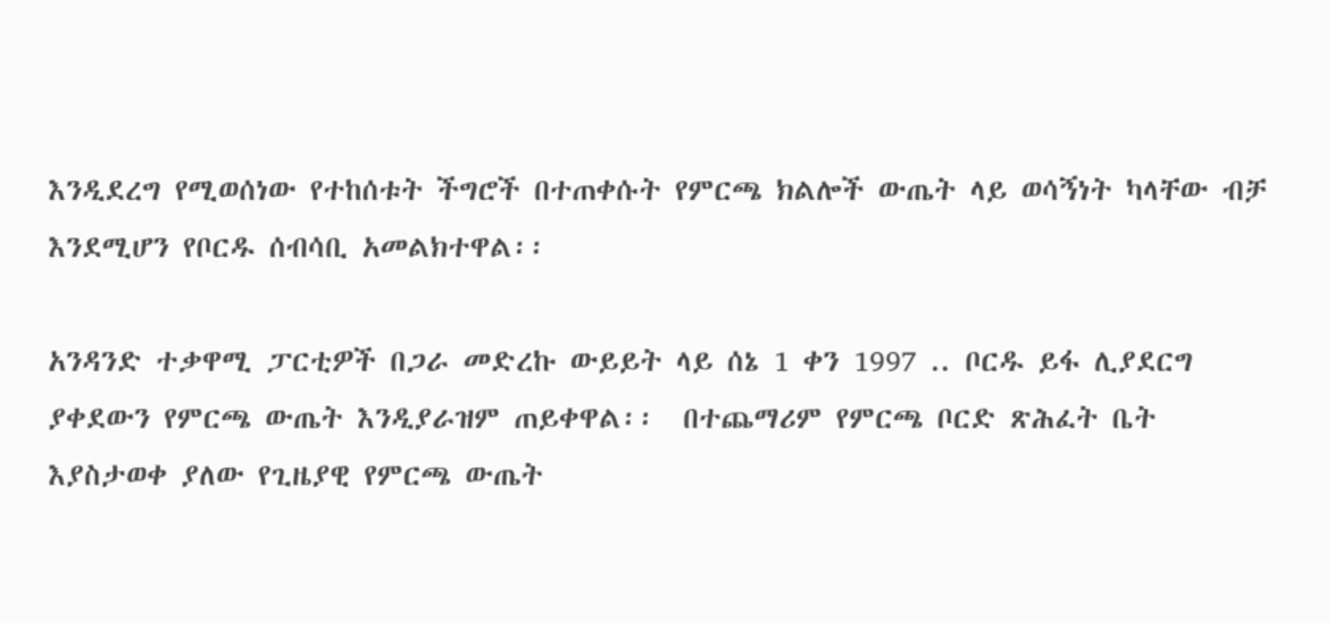እንዲደረግ የሚወሰነው የተከሰቱት ችግሮች በተጠቀሱት የምርጫ ክልሎች ውጤት ላይ ወሳኝነት ካላቸው ብቻ እንደሚሆን የቦርዱ ሰብሳቢ አመልክተዋል፡፡

አንዳንድ ተቃዋሚ ፓርቲዎች በጋራ መድረኩ ውይይት ላይ ሰኔ 1 ቀን 1997 .. ቦርዱ ይፋ ሊያደርግ ያቀደውን የምርጫ ውጤት እንዲያራዝም ጠይቀዋል፡፡  በተጨማሪም የምርጫ ቦርድ ጽሕፈት ቤት እያስታወቀ ያለው የጊዜያዊ የምርጫ ውጤት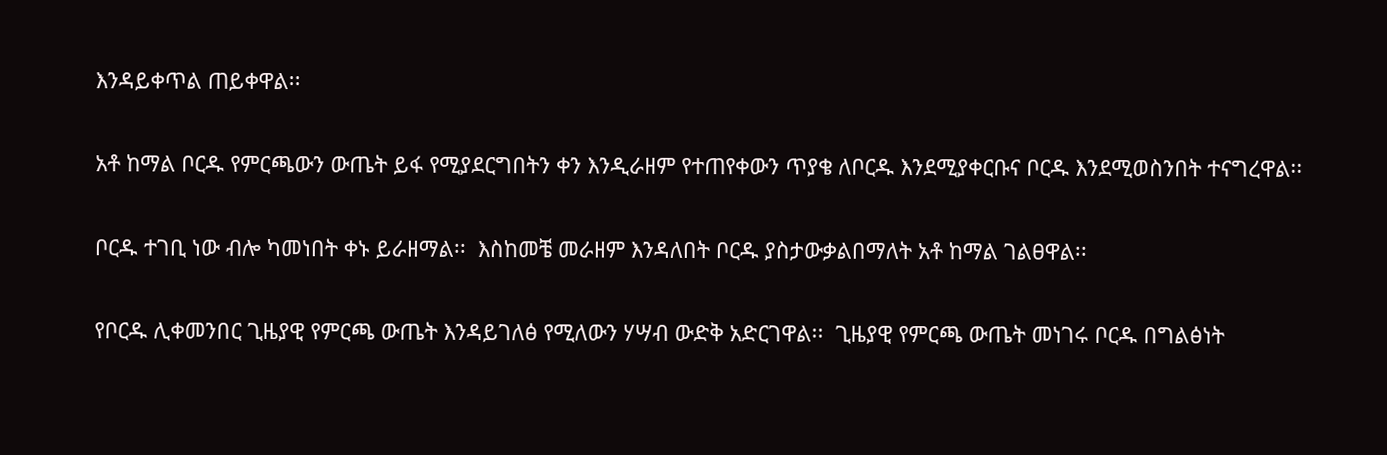እንዳይቀጥል ጠይቀዋል፡፡

አቶ ከማል ቦርዱ የምርጫውን ውጤት ይፋ የሚያደርግበትን ቀን እንዲራዘም የተጠየቀውን ጥያቄ ለቦርዱ እንደሚያቀርቡና ቦርዱ እንደሚወስንበት ተናግረዋል፡፡

ቦርዱ ተገቢ ነው ብሎ ካመነበት ቀኑ ይራዘማል፡፡  እስከመቼ መራዘም እንዳለበት ቦርዱ ያስታውቃልበማለት አቶ ከማል ገልፀዋል፡፡

የቦርዱ ሊቀመንበር ጊዜያዊ የምርጫ ውጤት እንዳይገለፅ የሚለውን ሃሣብ ውድቅ አድርገዋል፡፡  ጊዜያዊ የምርጫ ውጤት መነገሩ ቦርዱ በግልፅነት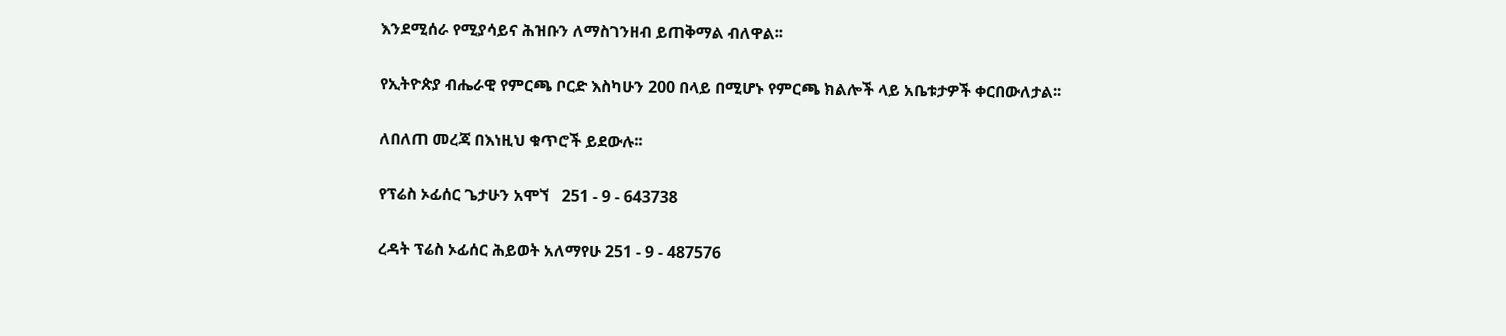እንደሚሰራ የሚያሳይና ሕዝቡን ለማስገንዘብ ይጠቅማል ብለዋል፡፡

የኢትዮጵያ ብሔራዊ የምርጫ ቦርድ እስካሁን 200 በላይ በሚሆኑ የምርጫ ክልሎች ላይ አቤቱታዎች ቀርበውለታል፡፡

ለበለጠ መረጃ በእነዚህ ቁጥሮች ይደውሉ፡፡

የፕሬስ ኦፊሰር ጌታሁን አሞኘ   251 - 9 - 643738

ረዳት ፕሬስ ኦፊሰር ሕይወት አለማየሁ 251 - 9 - 487576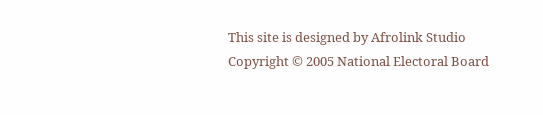This site is designed by Afrolink Studio
Copyright © 2005 National Electoral Board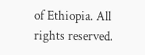of Ethiopia. All rights reserved.